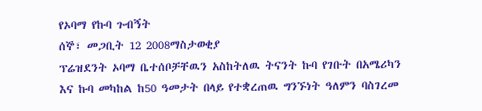የኦባማ የኩባ ጉብኝት
ሰኞ፣ መጋቢት 12 2008ማስታወቂያ
ፕሬዝደንት ኦባማ ቤተሰቦቻቸዉን አስከትለዉ ትናንት ኩባ የገቡት በአሜሪካን እና ኩባ መካከል ከ50 ዓመታት በላይ የተቋረጠዉ ግንኙነት ዓለምን ባስገረመ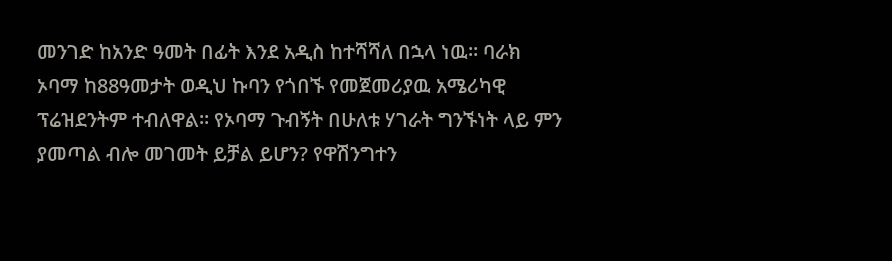መንገድ ከአንድ ዓመት በፊት እንደ አዲስ ከተሻሻለ በኋላ ነዉ። ባራክ ኦባማ ከ88ዓመታት ወዲህ ኩባን የጎበኙ የመጀመሪያዉ አሜሪካዊ ፕሬዝደንትም ተብለዋል። የኦባማ ጉብኝት በሁለቱ ሃገራት ግንኙነት ላይ ምን ያመጣል ብሎ መገመት ይቻል ይሆን? የዋሽንግተን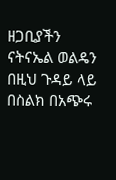ዘጋቢያችን ናትናኤል ወልዴን በዚህ ጉዳይ ላይ በስልክ በአጭሩ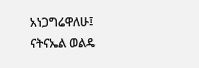አነጋግሬዋለሁ፤
ናትናኤል ወልዴ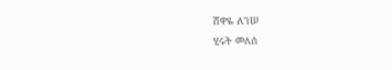ሸዋዬ ለገሠ
ሂሩት መለሰ